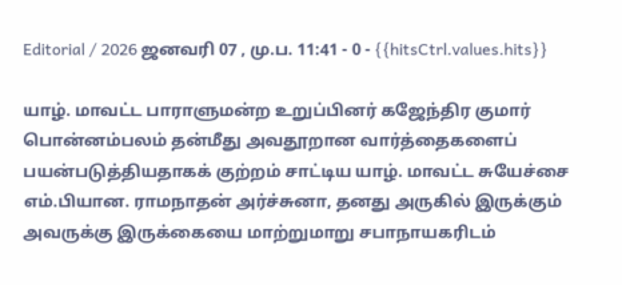Editorial / 2026 ஜனவரி 07 , மு.ப. 11:41 - 0 - {{hitsCtrl.values.hits}}

யாழ். மாவட்ட பாராளுமன்ற உறுப்பினர் கஜேந்திர குமார் பொன்னம்பலம் தன்மீது அவதூறான வார்த்தைகளைப் பயன்படுத்தியதாகக் குற்றம் சாட்டிய யாழ். மாவட்ட சுயேச்சை எம்.பியான. ராமநாதன் அர்ச்சுனா, தனது அருகில் இருக்கும் அவருக்கு இருக்கையை மாற்றுமாறு சபாநாயகரிடம்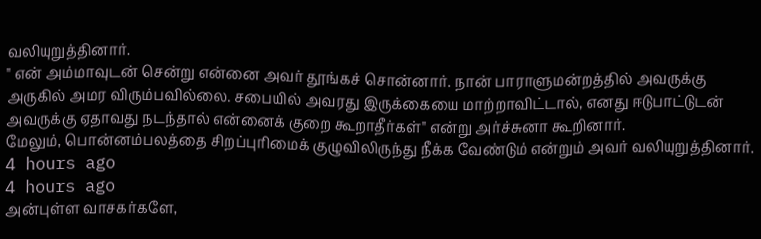வலியுறுத்தினார்.
" என் அம்மாவுடன் சென்று என்னை அவர் தூங்கச் சொன்னார். நான் பாராளுமன்றத்தில் அவருக்கு அருகில் அமர விரும்பவில்லை. சபையில் அவரது இருக்கையை மாற்றாவிட்டால், எனது ஈடுபாட்டுடன் அவருக்கு ஏதாவது நடந்தால் என்னைக் குறை கூறாதீர்கள்" என்று அர்ச்சுனா கூறினார்.
மேலும், பொன்னம்பலத்தை சிறப்புரிமைக் குழுவிலிருந்து நீக்க வேண்டும் என்றும் அவர் வலியுறுத்தினார்.
4 hours ago
4 hours ago
அன்புள்ள வாசகர்களே,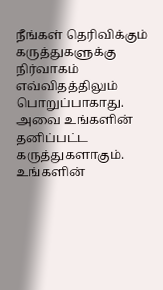நீங்கள் தெரிவிக்கும் கருத்துகளுக்கு நிர்வாகம் எவ்விதத்திலும் பொறுப்பாகாது. அவை உங்களின் தனிப்பட்ட கருத்துகளாகும். உங்களின்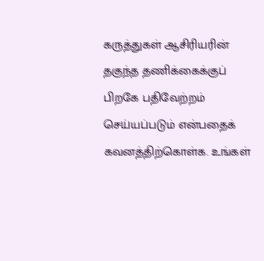கருத்துகள் ஆசிரியரின் தகுந்த தணிக்கைக்குப் பிறகே பதிவேற்றம் செய்யப்படும் என்பதைக் கவனத்திற்கொள்க. உங்கள்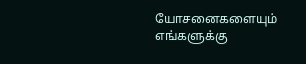யோசனைகளையும் எங்களுக்கு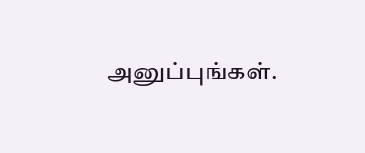அனுப்புங்கள்.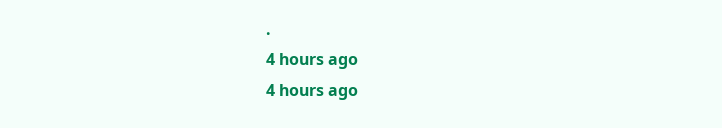.
4 hours ago
4 hours ago